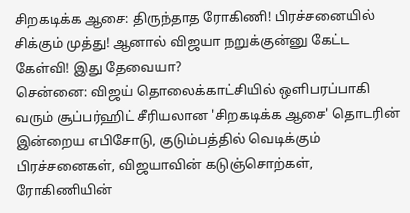சிறகடிக்க ஆசை: திருந்தாத ரோகிணி! பிரச்சனையில் சிக்கும் முத்து! ஆனால் விஜயா நறுக்குன்னு கேட்ட கேள்வி! இது தேவையா?
சென்னை: விஜய் தொலைக்காட்சியில் ஒளிபரப்பாகி வரும் சூப்பர்ஹிட் சீரியலான 'சிறகடிக்க ஆசை' தொடரின் இன்றைய எபிசோடு, குடும்பத்தில் வெடிக்கும் பிரச்சனைகள், விஜயாவின் கடுஞ்சொற்கள், ரோகிணியின்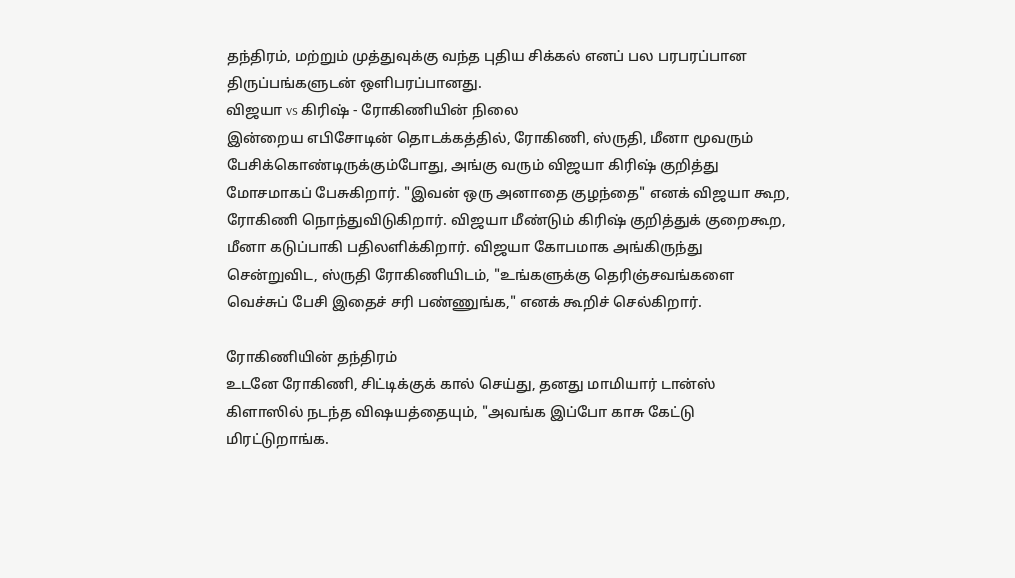தந்திரம், மற்றும் முத்துவுக்கு வந்த புதிய சிக்கல் எனப் பல பரபரப்பான திருப்பங்களுடன் ஒளிபரப்பானது.
விஜயா vs கிரிஷ் - ரோகிணியின் நிலை
இன்றைய எபிசோடின் தொடக்கத்தில், ரோகிணி, ஸ்ருதி, மீனா மூவரும் பேசிக்கொண்டிருக்கும்போது, அங்கு வரும் விஜயா கிரிஷ் குறித்து மோசமாகப் பேசுகிறார். "இவன் ஒரு அனாதை குழந்தை" எனக் விஜயா கூற, ரோகிணி நொந்துவிடுகிறார். விஜயா மீண்டும் கிரிஷ் குறித்துக் குறைகூற, மீனா கடுப்பாகி பதிலளிக்கிறார். விஜயா கோபமாக அங்கிருந்து சென்றுவிட, ஸ்ருதி ரோகிணியிடம், "உங்களுக்கு தெரிஞ்சவங்களை வெச்சுப் பேசி இதைச் சரி பண்ணுங்க," எனக் கூறிச் செல்கிறார்.

ரோகிணியின் தந்திரம்
உடனே ரோகிணி, சிட்டிக்குக் கால் செய்து, தனது மாமியார் டான்ஸ் கிளாஸில் நடந்த விஷயத்தையும், "அவங்க இப்போ காசு கேட்டு மிரட்டுறாங்க.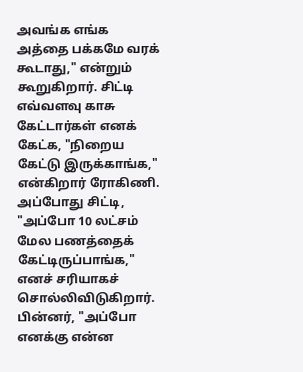அவங்க எங்க அத்தை பக்கமே வரக் கூடாது," என்றும் கூறுகிறார். சிட்டி எவ்வளவு காசு கேட்டார்கள் எனக் கேட்க, "நிறைய கேட்டு இருக்காங்க," என்கிறார் ரோகிணி. அப்போது சிட்டி, "அப்போ 10 லட்சம் மேல பணத்தைக் கேட்டிருப்பாங்க," எனச் சரியாகச் சொல்லிவிடுகிறார். பின்னர், "அப்போ எனக்கு என்ன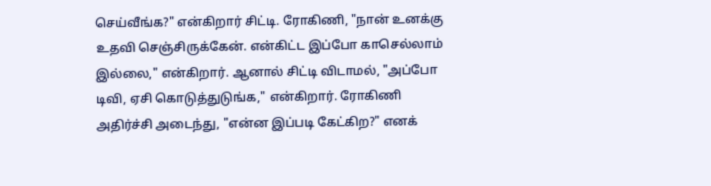செய்வீங்க?" என்கிறார் சிட்டி. ரோகிணி, "நான் உனக்கு உதவி செஞ்சிருக்கேன். என்கிட்ட இப்போ காசெல்லாம் இல்லை," என்கிறார். ஆனால் சிட்டி விடாமல், "அப்போ டிவி, ஏசி கொடுத்துடுங்க," என்கிறார். ரோகிணி அதிர்ச்சி அடைந்து, "என்ன இப்படி கேட்கிற?" எனக்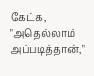கேட்க, "அதெல்லாம் அப்படித்தான்,"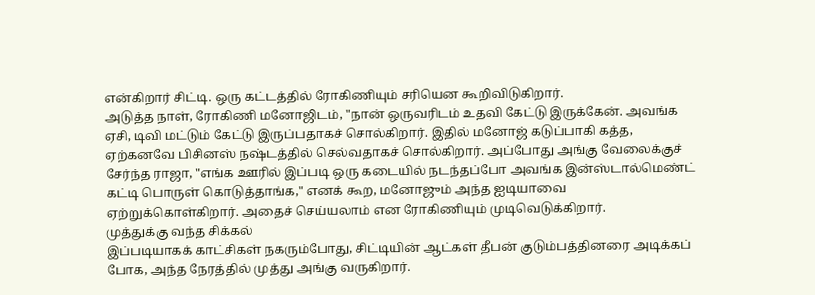என்கிறார் சிட்டி. ஒரு கட்டத்தில் ரோகிணியும் சரியென கூறிவிடுகிறார்.
அடுத்த நாள், ரோகிணி மனோஜிடம், "நான் ஒருவரிடம் உதவி கேட்டு இருக்கேன். அவங்க ஏசி, டிவி மட்டும் கேட்டு இருப்பதாகச் சொல்கிறார். இதில் மனோஜ் கடுப்பாகி கத்த, ஏற்கனவே பிசினஸ் நஷ்டத்தில் செல்வதாகச் சொல்கிறார். அப்போது அங்கு வேலைக்குச் சேர்ந்த ராஜா, "எங்க ஊரில் இப்படி ஒரு கடையில் நடந்தப்போ அவங்க இன்ஸ்டால்மெண்ட் கட்டி பொருள் கொடுத்தாங்க," எனக் கூற, மனோஜும் அந்த ஐடியாவை ஏற்றுக்கொள்கிறார். அதைச் செய்யலாம் என ரோகிணியும் முடிவெடுக்கிறார்.
முத்துக்கு வந்த சிக்கல்
இப்படியாகக் காட்சிகள் நகரும்போது, சிட்டியின் ஆட்கள் தீபன் குடும்பத்தினரை அடிக்கப் போக, அந்த நேரத்தில் முத்து அங்கு வருகிறார்.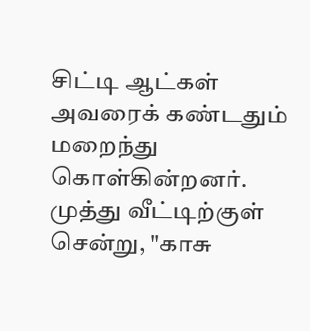சிட்டி ஆட்கள் அவரைக் கண்டதும் மறைந்து கொள்கின்றனர். முத்து வீட்டிற்குள் சென்று, "காசு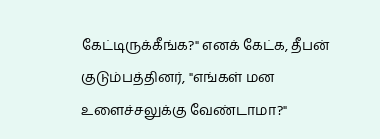கேட்டிருக்கீங்க?" எனக் கேட்க, தீபன் குடும்பத்தினர், "எங்கள் மன உளைச்சலுக்கு வேண்டாமா?"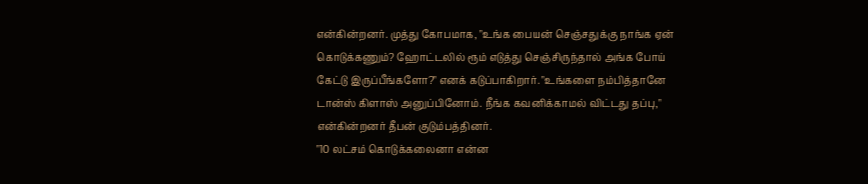என்கின்றனர். முத்து கோபமாக, "உங்க பையன் செஞ்சதுக்கு நாங்க ஏன் கொடுக்கணும்? ஹோட்டலில் ரூம் எடுத்து செஞ்சிருந்தால் அங்க போய் கேட்டு இருப்பீங்களோ?" எனக் கடுப்பாகிறார். "உங்களை நம்பித்தானே டான்ஸ் கிளாஸ் அனுப்பினோம். நீங்க கவனிக்காமல் விட்டது தப்பு," என்கின்றனர் தீபன் குடும்பத்தினர்.
"10 லட்சம் கொடுக்கலைனா என்ன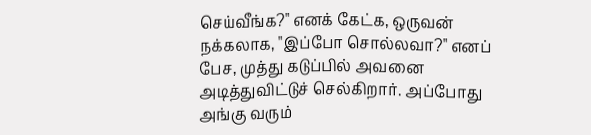செய்வீங்க?" எனக் கேட்க, ஒருவன் நக்கலாக, "இப்போ சொல்லவா?" எனப் பேச, முத்து கடுப்பில் அவனை அடித்துவிட்டுச் செல்கிறார். அப்போது அங்கு வரும்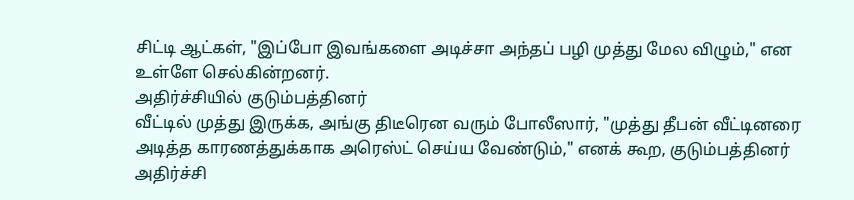சிட்டி ஆட்கள், "இப்போ இவங்களை அடிச்சா அந்தப் பழி முத்து மேல விழும்," என உள்ளே செல்கின்றனர்.
அதிர்ச்சியில் குடும்பத்தினர்
வீட்டில் முத்து இருக்க, அங்கு திடீரென வரும் போலீஸார், "முத்து தீபன் வீட்டினரை அடித்த காரணத்துக்காக அரெஸ்ட் செய்ய வேண்டும்," எனக் கூற, குடும்பத்தினர் அதிர்ச்சி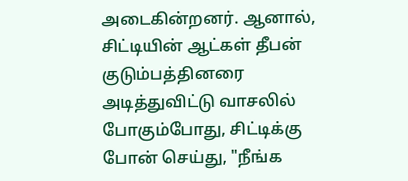அடைகின்றனர். ஆனால், சிட்டியின் ஆட்கள் தீபன் குடும்பத்தினரை அடித்துவிட்டு வாசலில் போகும்போது, சிட்டிக்கு போன் செய்து, "நீங்க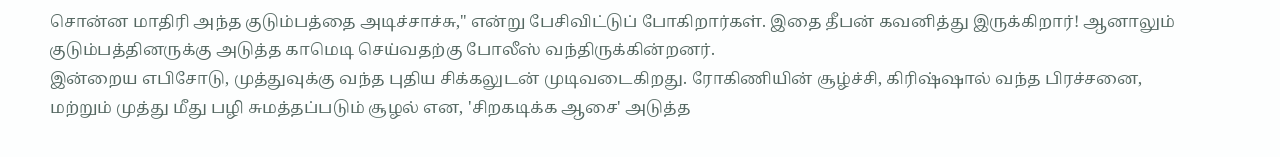சொன்ன மாதிரி அந்த குடும்பத்தை அடிச்சாச்சு," என்று பேசிவிட்டுப் போகிறார்கள். இதை தீபன் கவனித்து இருக்கிறார்! ஆனாலும் குடும்பத்தினருக்கு அடுத்த காமெடி செய்வதற்கு போலீஸ் வந்திருக்கின்றனர்.
இன்றைய எபிசோடு, முத்துவுக்கு வந்த புதிய சிக்கலுடன் முடிவடைகிறது. ரோகிணியின் சூழ்ச்சி, கிரிஷ்ஷால் வந்த பிரச்சனை, மற்றும் முத்து மீது பழி சுமத்தப்படும் சூழல் என, 'சிறகடிக்க ஆசை' அடுத்த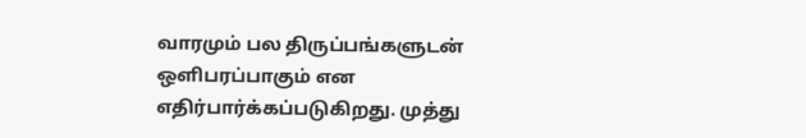வாரமும் பல திருப்பங்களுடன் ஒளிபரப்பாகும் என எதிர்பார்க்கப்படுகிறது. முத்து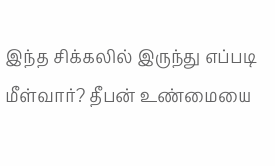இந்த சிக்கலில் இருந்து எப்படி மீள்வார்? தீபன் உண்மையை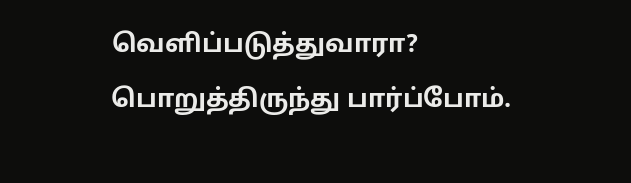வெளிப்படுத்துவாரா? பொறுத்திருந்து பார்ப்போம்.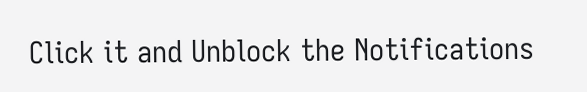Click it and Unblock the Notifications